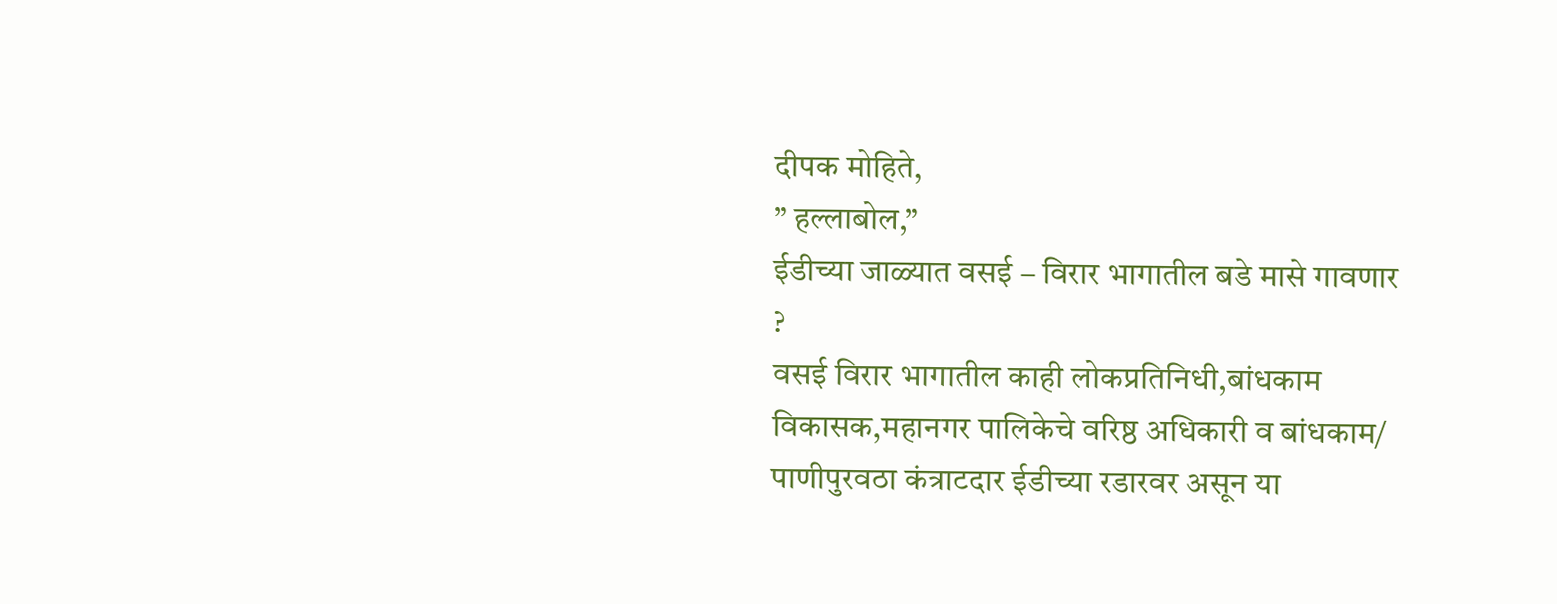दीपक मोहिते,
” हल्लाबोल,”
ईडीच्या जाळ्यात वसई – विरार भागातील बडे मासे गावणार ?
वसई विरार भागातील काही लोकप्रतिनिधी,बांधकाम विकासक,महानगर पालिकेचे वरिष्ठ अधिकारी व बांधकाम/ पाणीपुरवठा कंत्राटदार ईडीच्या रडारवर असून या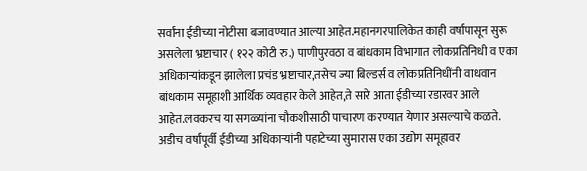सर्वांना ईडीच्या नोटीसा बजावण्यात आल्या आहेत.महानगरपालिकेत काही वर्षांपासून सुरू असलेला भ्रष्टाचार ( १२२ कोटी रु.) पाणीपुरवठा व बांधकाम विभागात लोकप्रतिनिधी व एका अधिकाऱ्यांकडून झालेला प्रचंड भ्रष्टाचार,तसेच ज्या बिल्डर्स व लोकप्रतिनिधींनी वाधवान बांधकाम समूहाशी आर्थिक व्यवहार केले आहेत,ते सारे आता ईडीच्या रडारवर आले आहेत.लवकरच या सगळ्यांना चौकशीसाठी पाचारण करण्यात येणार असल्याचे कळते.
अडीच वर्षांपूर्वी ईडीच्या अधिकाऱ्यांनी पहाटेच्या सुमारास एका उद्योग समूहावर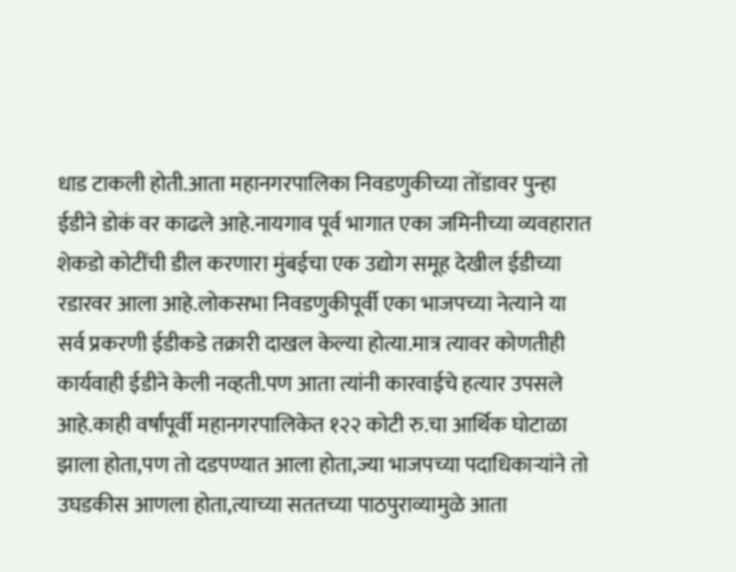धाड टाकली होती.आता महानगरपालिका निवडणुकीच्या तोंडावर पुन्हा ईडीने डोकं वर काढले आहे.नायगाव पूर्व भागात एका जमिनीच्या व्यवहारात शेकडो कोटींची डील करणारा मुंबईचा एक उद्योग समूह देखील ईडीच्या रडारवर आला आहे.लोकसभा निवडणुकीपूर्वी एका भाजपच्या नेत्याने या सर्व प्रकरणी ईडीकडे तक्रारी दाखल केल्या होत्या.मात्र त्यावर कोणतीही कार्यवाही ईडीने केली नव्हती.पण आता त्यांनी कारवाईचे हत्यार उपसले आहे.काही वर्षांपूर्वी महानगरपालिकेत १२२ कोटी रु.चा आर्थिक घोटाळा झाला होता,पण तो दडपण्यात आला होता,ज्या भाजपच्या पदाधिकाऱ्यांने तो उघडकीस आणला होता,त्याच्या सततच्या पाठपुराव्यामुळे आता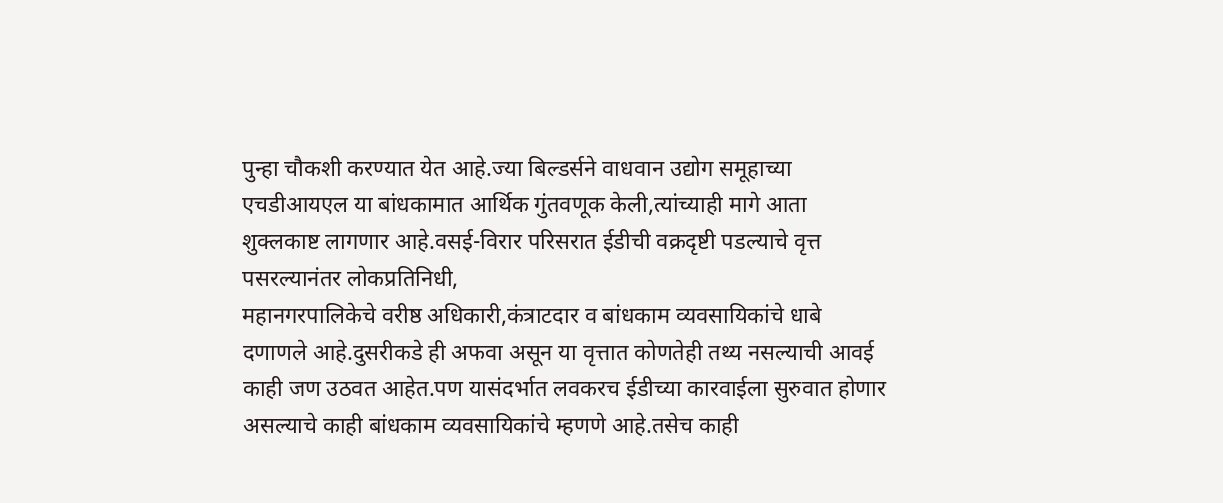पुन्हा चौकशी करण्यात येत आहे.ज्या बिल्डर्सने वाधवान उद्योग समूहाच्या एचडीआयएल या बांधकामात आर्थिक गुंतवणूक केली,त्यांच्याही मागे आता शुक्लकाष्ट लागणार आहे.वसई-विरार परिसरात ईडीची वक्रदृष्टी पडल्याचे वृत्त पसरल्यानंतर लोकप्रतिनिधी,
महानगरपालिकेचे वरीष्ठ अधिकारी,कंत्राटदार व बांधकाम व्यवसायिकांचे धाबे दणाणले आहे.दुसरीकडे ही अफवा असून या वृत्तात कोणतेही तथ्य नसल्याची आवई काही जण उठवत आहेत.पण यासंदर्भात लवकरच ईडीच्या कारवाईला सुरुवात होणार असल्याचे काही बांधकाम व्यवसायिकांचे म्हणणे आहे.तसेच काही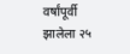वर्षांपूर्वी झालेला २५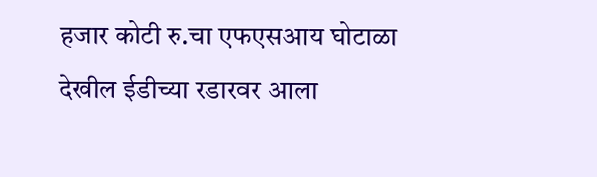हजार कोटी रु.चा एफएसआय घोटाळा देखील ईडीच्या रडारवर आला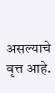असल्याचे वृत्त आहे.